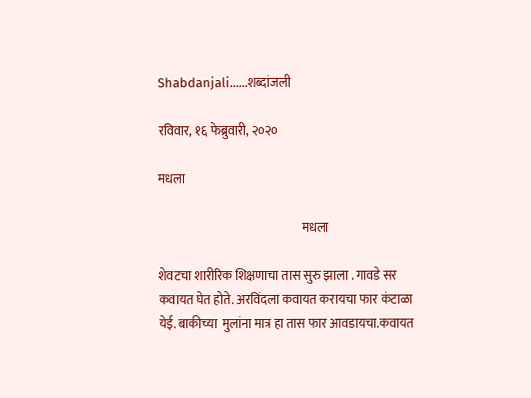Shabdanjali......शब्दांजली

रविवार, १६ फेब्रुवारी, २०२०

मधला

                                                          मधला

शेवटचा शारीरिक शिक्षणाचा तास सुरु झाला . गावडे सर कवायत घेत होते. अरविंदला कवायत करायचा फार कंटाळा येई. बाकीच्या  मुलांना मात्र हा तास फार आवडायचा.कवायत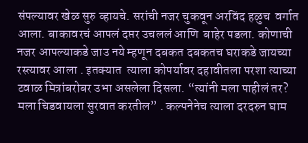संपल्यावर खेळ सुरु व्हायचे. सरांची नजर चुकवून अरविंद हळुच  वर्गात आला. बाकावरचं आपलं दप्तर उचललं आणि  बाहेर पडला. कोणाची नजर आपल्याकडे जाउ नये म्हणून दबकत दबकतच घराकडे जायच्या रस्त्यावर आला . इतक्यात  त्याला कोपर्यावर दहावीतला परशा त्याच्या टवाळ मित्रांबरोबर उभा असलेला दिसला. “त्यांनी मला पाहीलं तर? मला चिडवायला सुरवात करतील” . कल्पनेनेच त्याला दरदरुन घाम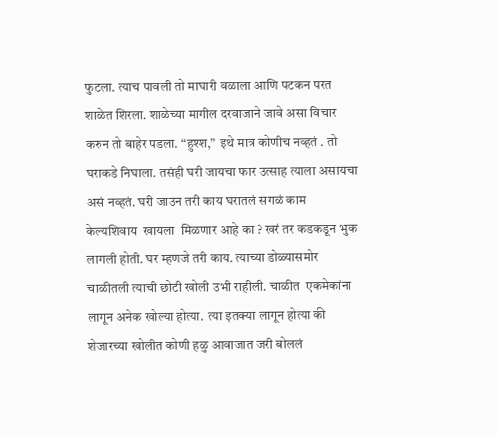फुटला. त्याच पावली तो माघारी वळाला आणि पटकन परत शाळेत शिरला. शाळेच्या मागील दरवाजाने जावे असा विचार करुन तो बाहेर पडला. “हुश्श,”  इथे मात्र कोणीच नव्हतं . तो घराकडे निघाला. तसंही घरी जायचा फार उत्साह त्याला असायचा असं नव्हतं. घरी जाउन तरी काय घरातलं सगळं काम केल्यशिवाय  खायला  मिळणार आहे का ? खरं तर कडकडून भुक लागली होती. घर म्हणजे तरी काय. त्याच्या डोळ्यासमोर चाळीतली त्याची छोटी खोली उभी राहीली. चाळीत  एकमेकांना लागून अनेक खोल्या होत्या.  त्या इतक्या लागून होत्या की शेजारच्या खोलीत कोणी हळु आवाजात जरी बोललं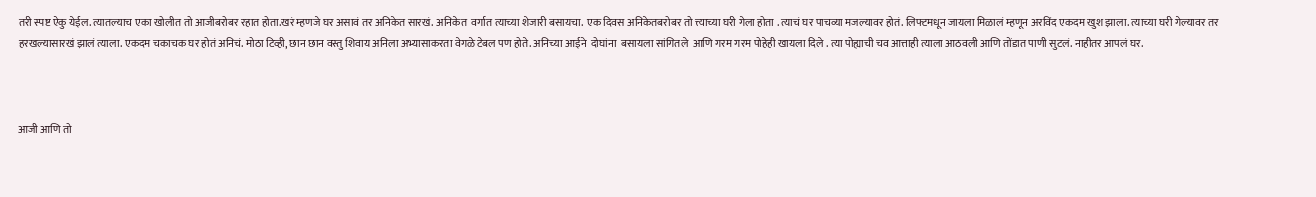तरी स्पष्ट ऐकु येईल. त्यातल्याच एका खोलीत तो आजीबरोबर रहात होता.खरं म्हणजे घर असावं तर अनिकेत सारखं. अनिकेत  वर्गात त्याच्या शेजारी बसायचा.  एक दिवस अनिकेतबरोबर तो त्त्याच्या घरी गेला होता . त्याचं घर पाचव्या मजल्यावर होतं. लिफ्टमधून जायला मिळालं म्हणून अरविंद एकदम खुश झाला. त्याच्या घरी गेल्यावर तर हरखल्यासारखं झालं त्याला. एकदम चकाचक घर होतं अनिचं. मोठा टिव्ही, छान छान वस्तु शिवाय अनिला अभ्यासाकरता वेगळे टेबल पण होते. अनिच्या आईने  दोघांना  बसायला सांगितले  आणि गरम गरम पोहेही खायला दिले . त्या पोह्याची चव आत्ताही त्याला आठवली आणि तोंडात पाणी सुटलं. नाहीतर आपलं घर.



आजी आणि तो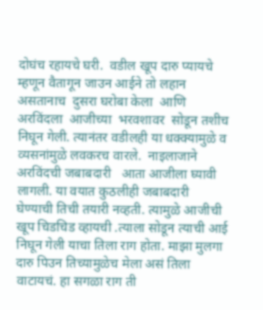दोघंच रहायचे घरी.  वडील खूप दारु प्यायचे म्हणून वैतागून जाउन आईने तो लहान असतानाच  दुसरा घरोबा केला  आणि अरविंदला  आजीच्या  भरवशावर  सोडून तशीच  निघून गेली. त्यानंतर वडीलही या धक्क्यामुळे व व्यसनांमुळे लवकरच वारले.  नाइलाजाने अरविंदची जबाबदारी   आता आजीला घ्यावी लागली. या वयात कुठलीही जबाबदारी घेण्याची तिची तयारी नव्हती. त्यामुळे आजीची खूप चिडचिड व्हायची .त्याला सोडून त्याची आई निघून गेली याचा तिला राग होता. माझा मुलगा दारु पिउन तिच्यामुळेच मेला असं तिला वाटायचं. हा सगळा राग ती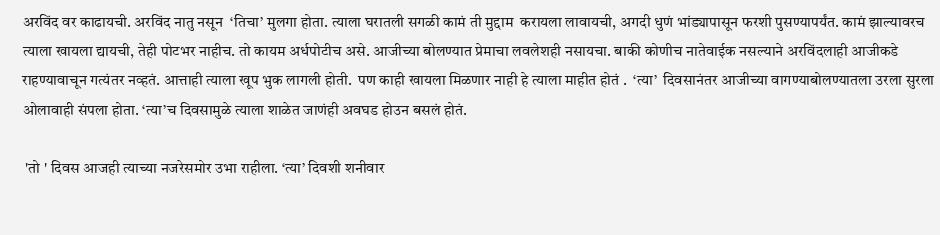अरविंद वर काढायची. अरविंद नातु नसून  ‘तिचा’ मुलगा होता. त्याला घरातली सगळी कामं ती मुद्दाम  करायला लावायची, अगदी धुणं भांड्यापासून फरशी पुसण्यापर्यंत. कामं झाल्यावरच त्याला खायला द्यायची, तेही पोटभर नाहीच. तो कायम अर्धपोटीच असे. आजीच्या बोलण्यात प्रेमाचा लवलेशही नसायचा. बाकी कोणीच नातेवाईक नसल्याने अरविंदलाही आजीकडे राहण्यावाचून गत्यंतर नव्हतं. आत्ताही त्याला खूप भुक लागली होती.  पण काही खायला मिळणार नाही हे त्याला माहीत होतं .  ‘त्या’  दिवसानंतर आजीच्या वागण्याबोलण्यातला उरला सुरला ओलावाही संपला होता. ‘त्या’च दिवसामुळे त्याला शाळेत जाणंही अवघड होउन बसलं होतं.

 'तो ' दिवस आजही त्याच्या नजरेसमोर उभा राहीला. ‘त्या’ दिवशी शनीवार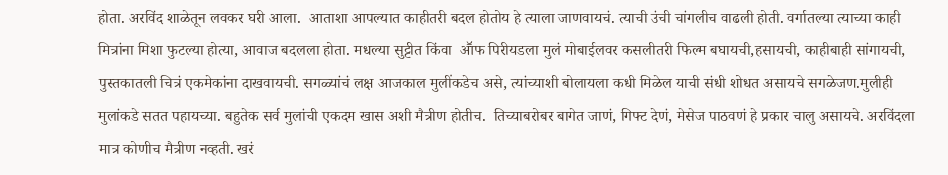होता. अरविंद शाळेतून लवकर घरी आला.  आताशा आपल्यात काहीतरी बदल होतोय हे त्याला जाणवायचं. त्याची उंची चांगलीच वाढली होती. वर्गातल्या त्याच्या काही मित्रांना मिशा फुटल्या होत्या, आवाज बदलला होता. मधल्या सुट्टीत किंवा  आॕफ पिरीयडला मुलं मोबाईलवर कसलीतरी फिल्म बघायची,हसायची, काहीबाही सांगायची, पुस्तकातली चित्रं एकमेकांना दाखवायची. सगळ्यांचं लक्ष आजकाल मुलींकडेच असे, त्यांच्याशी बोलायला कधी मिळेल याची संधी शोधत असायचे सगळेजण.मुलीही मुलांकडे सतत पहायच्या. बहुतेक सर्व मुलांची एकदम खास अशी मैत्रीण होतीच.  तिच्याबरोबर बागेत जाणं, गिफ्ट देणं, मेसेज पाठवणं हे प्रकार चालु असायचे. अरविंदला मात्र कोणीच मैत्रीण नव्हती. खरं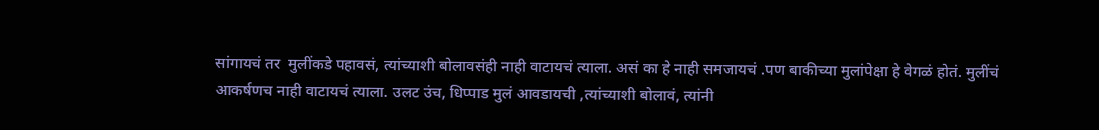सांगायचं तर  मुलींकडे पहावसं, त्यांच्याशी बोलावसंही नाही वाटायचं त्याला. असं का हे नाही समजायचं .पण बाकीच्या मुलांपेक्षा हे वेगळं होतं. मुलींचं आकर्षणच नाही वाटायचं त्याला. उलट उंच, धिप्पाड मुलं आवडायची ,त्यांच्याशी बोलावं, त्यांनी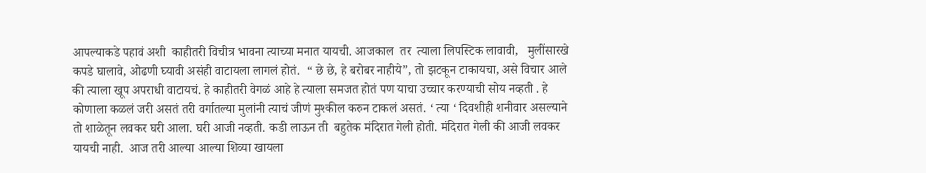आपल्याकडे पहावं अशी  काहीतरी विचीत्र भावना त्याच्या मनात यायची. आजकाल  तर  त्याला लिपस्टिक लावावी,   मुलींसारखे कपडे घालावे, ओढणी घ्यावी असंही वाटायला लागलं होतं.  “ छे छे, हे बरोबर नाहीये”, तो झटकून टाकायचा, असे विचार आले की त्याला खूप अपराधी वाटायचं. हे काहीतरी वेगळं आहे हे त्याला समजत होतं पण याचा उच्चार करण्याची सोय नव्हती . हे कोणाला कळलं जरी असतं तरी वर्गातल्या मुलांनी त्याचं जीणं मुश्कील करुन टाकलं असतं. ‘ त्या ‘ दिवशीही शनीवार असल्याने तो शाळेतून लवकर घरी आला. घरी आजी नव्हती. कडी लाऊन ती  बहुतेक मंदिरात गेली होती. मंदिरात गेली की आजी लवकर यायची नाही.  आज तरी आल्या आल्या शिव्या खायला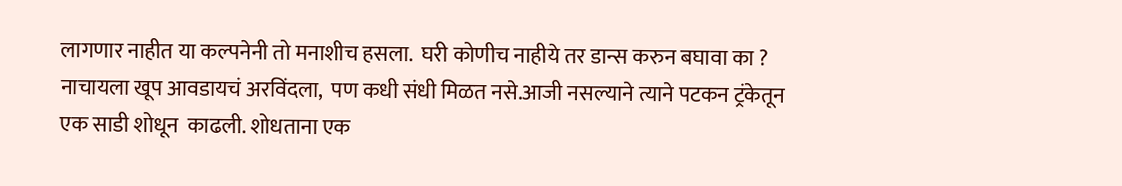लागणार नाहीत या कल्पनेनी तो मनाशीच हसला.  घरी कोणीच नाहीये तर डान्स करुन बघावा का ? नाचायला खूप आवडायचं अरविंदला,  पण कधी संधी मिळत नसे.आजी नसल्याने त्याने पटकन ट्रंकेतून एक साडी शोधून  काढली. शोधताना एक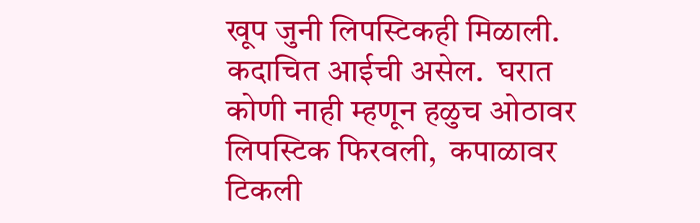खूप जुनी लिपस्टिकही मिळाली.  कदाचित आईची असेल.  घरात कोणी नाही म्हणून हळुच ओठावर लिपस्टिक फिरवली,  कपाळावर टिकली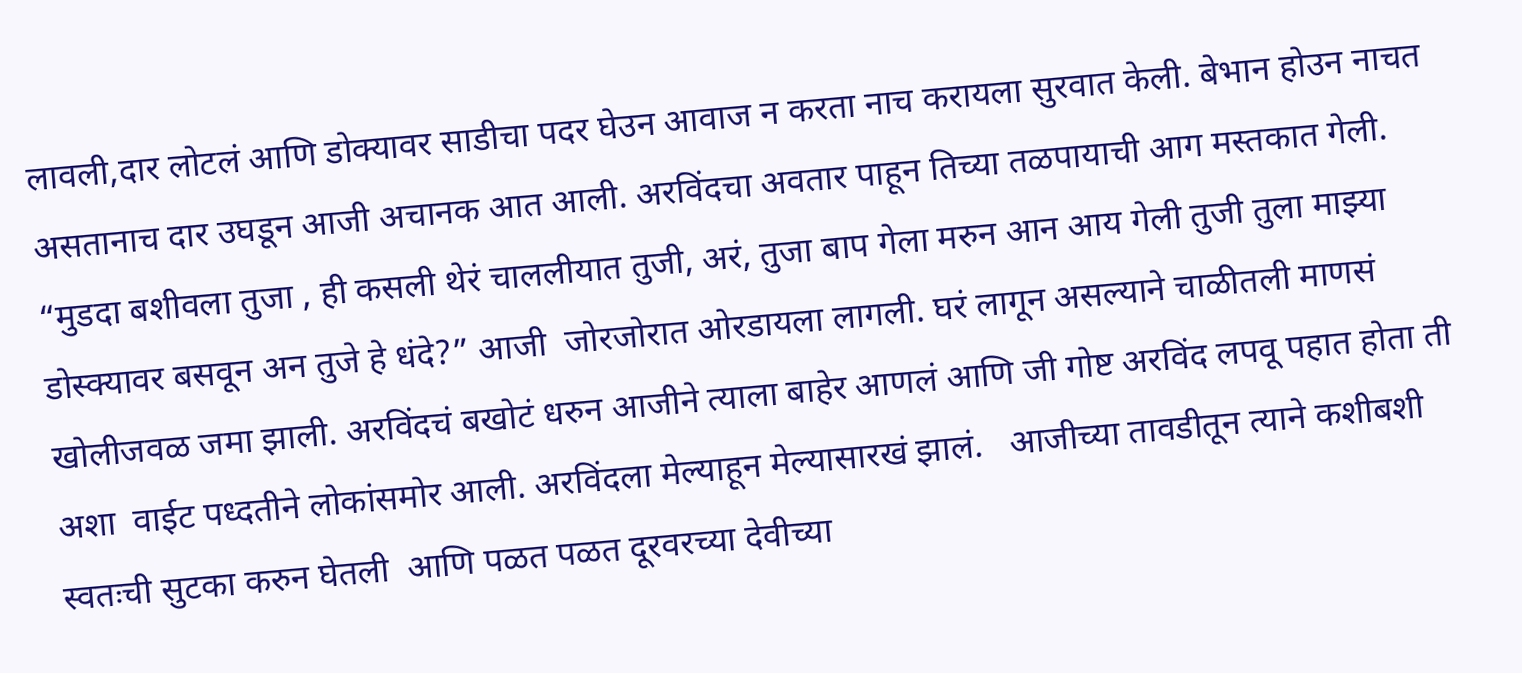लावली,दार लोटलं आणि डोक्यावर साडीचा पदर घेउन आवाज न करता नाच करायला सुरवात केली. बेभान होउन नाचत असतानाच दार उघडून आजी अचानक आत आली. अरविंदचा अवतार पाहून तिच्या तळपायाची आग मस्तकात गेली. “मुडदा बशीवला तुजा , ही कसली थेरं चाललीयात तुजी, अरं, तुजा बाप गेला मरुन आन आय गेली तुजी तुला माझ्या डोस्क्यावर बसवून अन तुजे हे धंदे?” आजी  जोरजोरात ओरडायला लागली. घरं लागून असल्याने चाळीतली माणसं खोलीजवळ जमा झाली. अरविंदचं बखोटं धरुन आजीने त्याला बाहेर आणलं आणि जी गोष्ट अरविंद लपवू पहात होता ती अशा  वाईट पध्दतीने लोकांसमोर आली. अरविंदला मेल्याहून मेल्यासारखं झालं.   आजीच्या तावडीतून त्याने कशीबशी स्वतःची सुटका करुन घेतली  आणि पळत पळत दूरवरच्या देवीच्या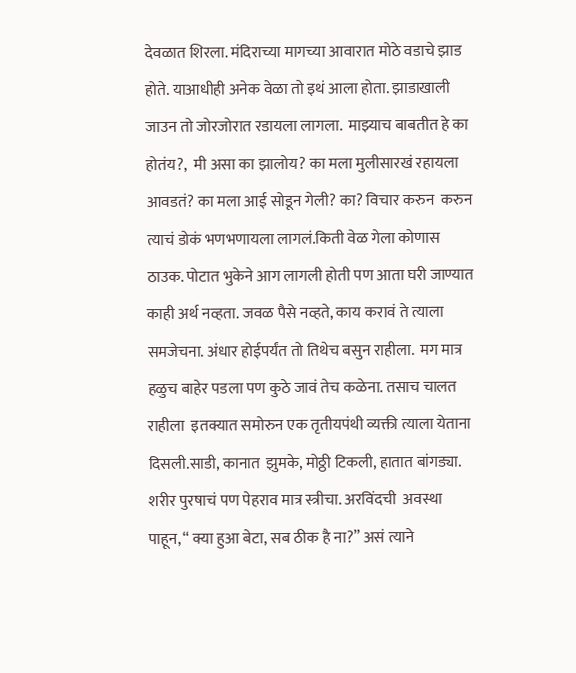देवळात शिरला. मंदिराच्या मागच्या आवारात मोठे वडाचे झाड होते. याआधीही अनेक वेळा तो इथं आला होता. झाडाखाली जाउन तो जोरजोरात रडायला लागला.  माझ्याच बाबतीत हे का होतंय?,  मी असा का झालोय? का मला मुलीसारखं रहायला आवडतं? का मला आई सोडून गेली? का? विचार करुन  करुन त्याचं डोकं भणभणायला लागलं.किती वेळ गेला कोणास ठाउक. पोटात भुकेने आग लागली होती पण आता घरी जाण्यात काही अर्थ नव्हता. जवळ पैसे नव्हते, काय करावं ते त्याला समजेचना. अंधार होईपर्यंत तो तिथेच बसुन राहीला.  मग मात्र हळुच बाहेर पडला पण कुठे जावं तेच कळेना. तसाच चालत राहीला  इतक्यात समोरुन एक तृतीयपंथी व्यक्ती त्याला येताना दिसली.साडी, कानात  झुमके, मोठ्ठी टिकली, हातात बांगड्या. शरीर पुरषाचं पण पेहराव मात्र स्त्रीचा. अरविंदची  अवस्था पाहून, “ क्या हुआ बेटा, सब ठीक है ना?” असं त्याने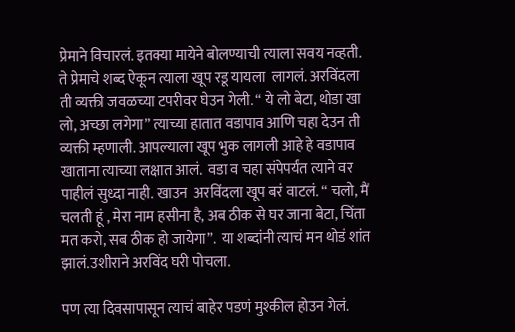प्रेमाने विचारलं. इतक्या मायेने बोलण्याची त्याला सवय नव्हती. ते प्रेमाचे शब्द ऐकून त्याला खूप रडू यायला  लागलं. अरविंदला  ती व्यक्ती जवळच्या टपरीवर घेउन गेली. “ ये लो बेटा, थोडा खा लो, अच्छा लगेगा” त्याच्या हातात वडापाव आणि चहा देउन ती व्यक्ती म्हणाली. आपल्याला खूप भुक लागली आहे हे वडापाव खाताना त्याच्या लक्षात आलं.  वडा व चहा संपेपर्यंत त्याने वर पाहीलं सुध्दा नाही. खाउन  अरविंदला खूप बरं वाटलं. “ चलो, मैं चलती हूं , मेरा नाम हसीना है, अब ठीक से घर जाना बेटा, चिंता मत करो, सब ठीक हो जायेगा”.  या शब्दांनी त्याचं मन थोडं शांत झालं.उशीराने अरविंद घरी पोचला.

पण त्या दिवसापासून त्याचं बाहेर पडणं मुश्कील होउन गेलं.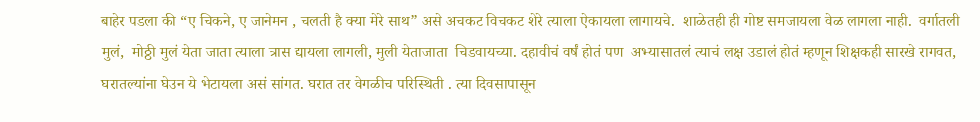बाहेर पडला की “ए चिकने, ए जानेमन , चलती है क्या मेरे साथ” असे अचकट विचकट शेरे त्याला ऐकायला लागायचे.  शाळेतही ही गोष्ट समजायला वेळ लागला नाही.  वर्गातली मुलं,  मोठ्ठी मुलं येता जाता त्याला त्रास द्यायला लागली, मुली येताजाता  चिडवायच्या. दहावीचं वर्षं होतं पण  अभ्यासातलं त्याचं लक्ष उडालं होतं म्हणून शिक्षकही सारखे रागवत, घरातल्यांना घेउन ये भेटायला असं सांगत. घरात तर वेगळीच परिस्थिती . त्या दिवसापासून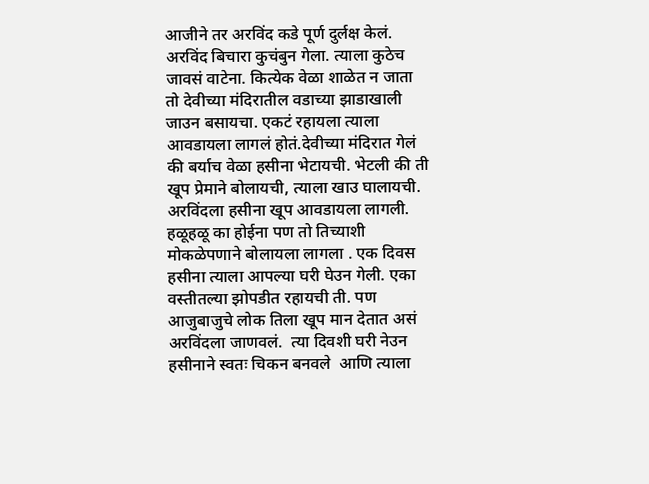आजीने तर अरविंद कडे पूर्ण दुर्लक्ष केलं.  अरविंद बिचारा कुचंबुन गेला. त्याला कुठेच जावसं वाटेना. कित्येक वेळा शाळेत न जाता तो देवीच्या मंदिरातील वडाच्या झाडाखाली जाउन बसायचा. एकटं रहायला त्याला आवडायला लागलं होतं.देवीच्या मंदिरात गेलं की बर्याच वेळा हसीना भेटायची. भेटली की ती खूप प्रेमाने बोलायची, त्याला खाउ घालायची.  अरविंदला हसीना खूप आवडायला लागली. हळूहळू का होईना पण तो तिच्याशी मोकळेपणाने बोलायला लागला . एक दिवस हसीना त्याला आपल्या घरी घेउन गेली. एका वस्तीतल्या झोपडीत रहायची ती. पण आजुबाजुचे लोक तिला खूप मान देतात असं अरविंदला जाणवलं.  त्या दिवशी घरी नेउन हसीनाने स्वतः चिकन बनवले  आणि त्याला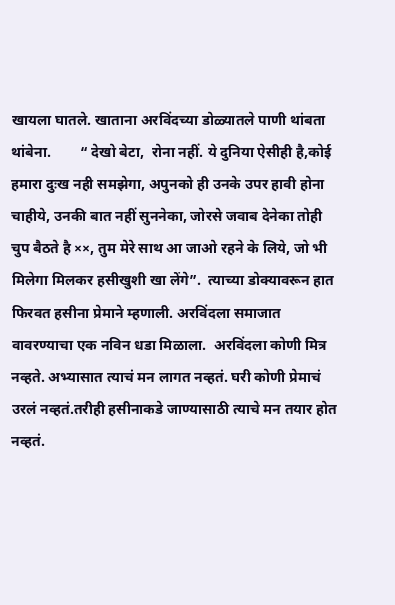खायला घातले. खाताना अरविंदच्या डोळ्यातले पाणी थांबता  थांबेना.        “ देखो बेटा,  रोना नहीं. ये दुनिया ऐसीही है,कोई हमारा दुःख नही समझेगा, अपुनको ही उनके उपर हावी होना  चाहीये, उनकी बात नहीं सुननेका, जोरसे जवाब देनेका तोही चुप बैठते है ××, तुम मेरे साथ आ जाओ रहने के लिये, जो भी मिलेगा मिलकर हसीखुशी खा लेंगे”.  त्याच्या डोक्यावरून हात फिरवत हसीना प्रेमाने म्हणाली. अरविंदला समाजात वावरण्याचा एक नविन धडा मिळाला.  अरविंदला कोणी मित्र नव्हते. अभ्यासात त्याचं मन लागत नव्हतं. घरी कोणी प्रेमाचं उरलं नव्हतं.तरीही हसीनाकडे जाण्यासाठी त्याचे मन तयार होत नव्हतं.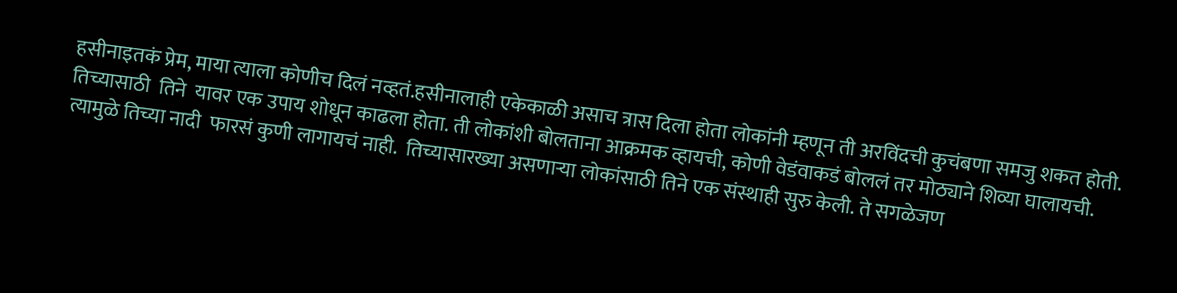हसीनाइतकं प्रेम, माया त्याला कोणीच दिलं नव्हतं.हसीनालाही एकेकाळी असाच त्रास दिला होता लोकांनी म्हणून ती अरविंदची कुचंबणा समजु शकत होती.    तिच्यासाठी  तिने  यावर एक उपाय शोधून काढला होता. ती लोकांशी बोलताना आक्रमक व्हायची, कोणी वेडंवाकडं बोललं तर मोठ्याने शिव्या घालायची. त्यामुळे तिच्या नादी  फारसं कुणी लागायचं नाही.  तिच्यासारख्या असणाऱ्या लोकांसाठी तिने एक संस्थाही सुरु केली. ते सगळेजण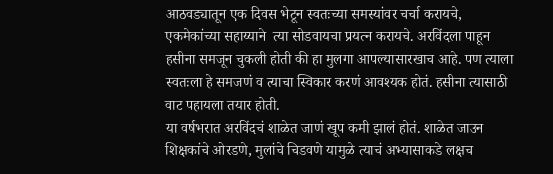आठवड्यातून एक दिवस भेटून स्वतःच्या समस्यांवर चर्चा करायचे, एकमेकांच्या सहाय्याने  त्या सोडवायचा प्रयत्न करायचे. अरविंदला पाहून हसीना समजून चुकली होती की हा मुलगा आपल्यासारखाच आहे. पण त्याला स्वतःला हे समजणं व त्याचा स्विकार करणं आवश्यक होतं. हसीना त्यासाठी वाट पहायला तयार होती.
या वर्षभरात अरविंदचं शाळेत जाणं खूप कमी झालं होतं. शाळेत जाउन शिक्षकांचे ओरडणे, मुलांचे चिडवणे यामुळे त्याचं अभ्यासाकडे लक्षच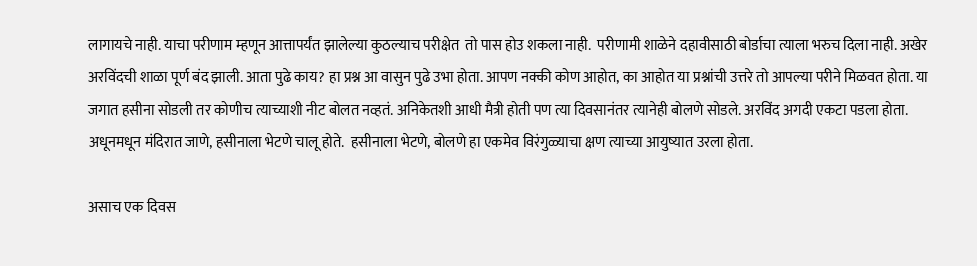लागायचे नाही. याचा परीणाम म्हणून आत्तापर्यंत झालेल्या कुठल्याच परीक्षेत  तो पास होउ शकला नाही.  परीणामी शाळेने दहावीसाठी बोर्डाचा त्याला भरुच दिला नाही. अखेर अरविंदची शाळा पूर्ण बंद झाली. आता पुढे काय? हा प्रश्न आ वासुन पुढे उभा होता. आपण नक्की कोण आहोत, का आहोत या प्रश्नांची उत्तरे तो आपल्या परीने मिळवत होता. या जगात हसीना सोडली तर कोणीच त्याच्याशी नीट बोलत नव्हतं. अनिकेतशी आधी मैत्री होती पण त्या दिवसानंतर त्यानेही बोलणे सोडले. अरविंद अगदी एकटा पडला होता. अधूनमधून मंदिरात जाणे, हसीनाला भेटणे चालू होते.  हसीनाला भेटणे, बोलणे हा एकमेव विरंगुळ्याचा क्षण त्याच्या आयुष्यात उरला होता.

असाच एक दिवस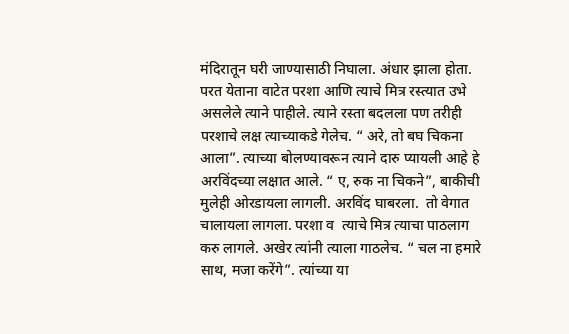मंदिरातून घरी जाण्यासाठी निघाला. अंधार झाला होता. परत येताना वाटेत परशा आणि त्याचे मित्र रस्त्यात उभे असलेले त्याने पाहीले. त्याने रस्ता बदलला पण तरीही परशाचे लक्ष त्याच्याकडे गेलेच. “ अरे, तो बघ चिकना आला”. त्याच्या बोलण्यावरून त्याने दारु प्यायली आहे हे अरविंदच्या लक्षात आले. “ ए, रुक ना चिकने”, बाकीची मुलेही ओरडायला लागली. अरविंद घाबरला.  तो वेगात चालायला लागला. परशा व  त्याचे मित्र त्याचा पाठलाग करु लागले. अखेर त्यांनी त्याला गाठलेच. “ चल ना हमारे साथ, मजा करेंगे”. त्यांच्या या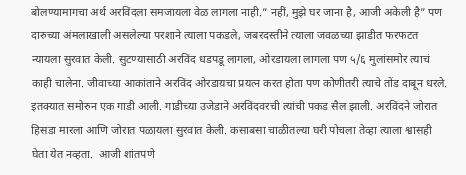बोलण्यामागचा अर्थ अरविंदला समजायला वेळ लागला नाही.” नहीं, मुझे घर जाना है, आजी अकेली है” पण दारुच्या अंमलाखाली असलेल्या परशाने त्याला पकडले, जबरदस्तीने त्याला जवळच्या झाडीत फरफटत न्यायला सुरवात केली. सुटण्यासाठी अरविंद धडपडू लागला, ओरडायला लागला पण ५/६ मुलांसमोर त्याचं काही चालेना. जीवाच्या आकांताने अरविंद ओरडायचा प्रयत्न करत होता पण कोणीतरी त्याचे तोंड दाबून धरले. इतक्यात समोरुन एक गाडी आली. गाडीच्या उजेडाने अरविंदवरची त्यांची पकड सैल झाली. अरविंदने जोरात हिसडा मारला आणि जोरात पळायला सुरवात केली. कसाबसा चाळीतल्या घरी पोचला तेव्हा त्याला श्वासही घेता येत नव्हता.  आजी शांतपणे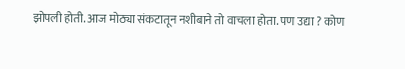झोपली होती. आज मोठ्या संकटातून नशीबाने तो वाचला होता. पण उद्या ? कोण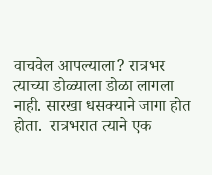वाचवेल आपल्याला? रात्रभर त्याच्या डोळ्याला डोळा लागला नाही. सारखा धसक्याने जागा होत होता.  रात्रभरात त्याने एक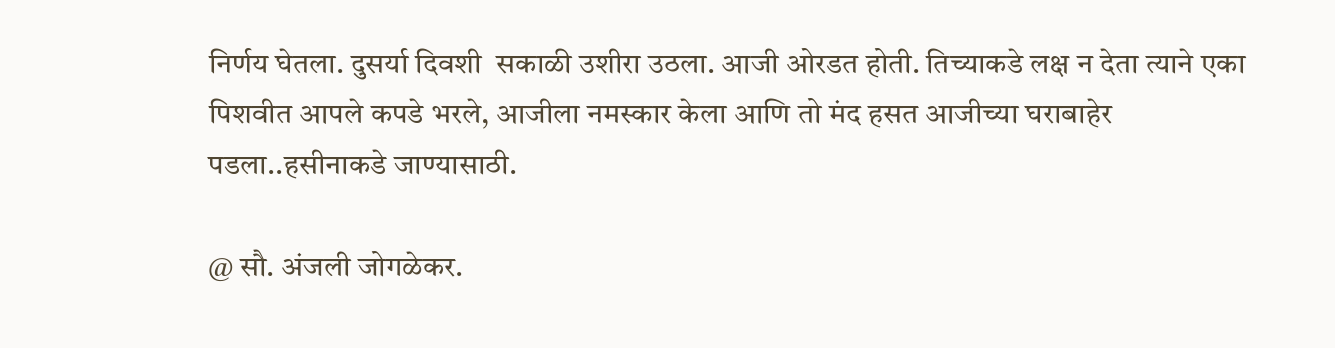निर्णय घेतला. दुसर्या दिवशी  सकाळी उशीरा उठला. आजी ओरडत होती. तिच्याकडे लक्ष न देता त्याने एका पिशवीत आपले कपडे भरले, आजीला नमस्कार केला आणि तो मंद हसत आजीच्या घराबाहेर पडला..हसीनाकडे जाण्यासाठी.

@ सौ. अंजली जोगळेकर.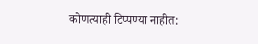कोणत्याही टिप्पण्‍या नाहीत: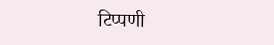टिप्पणी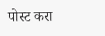पोस्ट करा